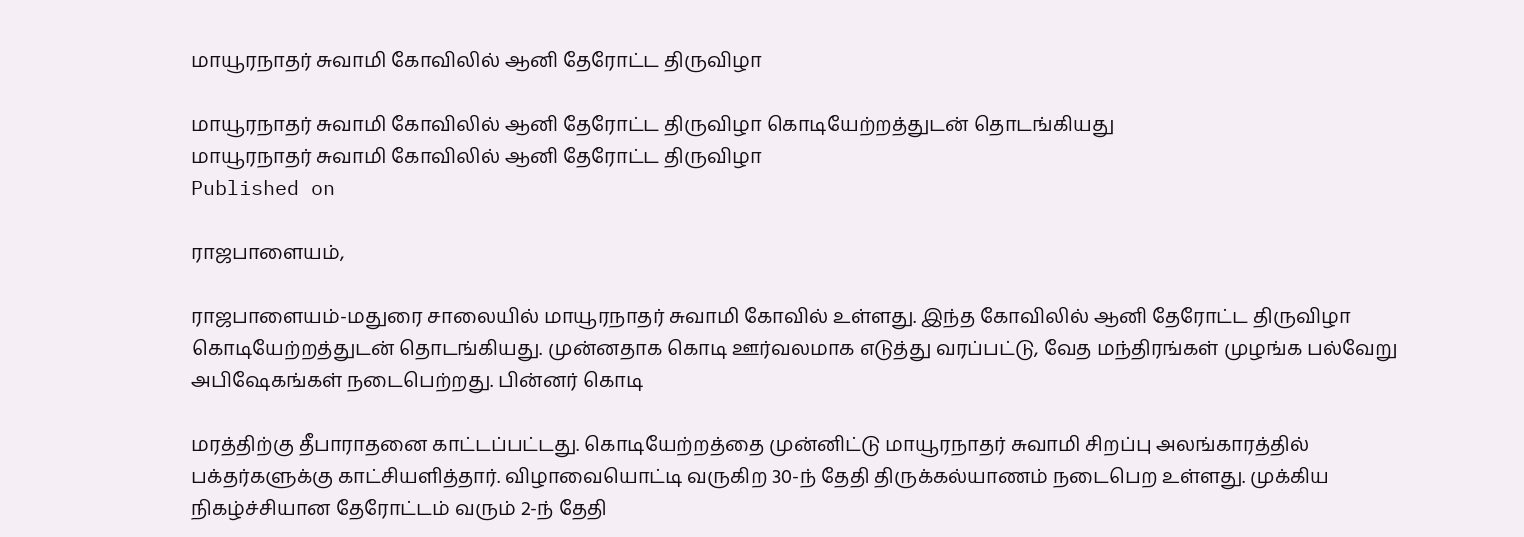மாயூரநாதர் சுவாமி கோவிலில் ஆனி தேரோட்ட திருவிழா

மாயூரநாதர் சுவாமி கோவிலில் ஆனி தேரோட்ட திருவிழா கொடியேற்றத்துடன் தொடங்கியது
மாயூரநாதர் சுவாமி கோவிலில் ஆனி தேரோட்ட திருவிழா
Published on

ராஜபாளையம்,

ராஜபாளையம்-மதுரை சாலையில் மாயூரநாதர் சுவாமி கோவில் உள்ளது. இந்த கோவிலில் ஆனி தேரோட்ட திருவிழா கொடியேற்றத்துடன் தொடங்கியது. முன்னதாக கொடி ஊர்வலமாக எடுத்து வரப்பட்டு, வேத மந்திரங்கள் முழங்க பல்வேறு அபிஷேகங்கள் நடைபெற்றது. பின்னர் கொடி

மரத்திற்கு தீபாராதனை காட்டப்பட்டது. கொடியேற்றத்தை முன்னிட்டு மாயூரநாதர் சுவாமி சிறப்பு அலங்காரத்தில் பக்தர்களுக்கு காட்சியளித்தார். விழாவையொட்டி வருகிற 30-ந் தேதி திருக்கல்யாணம் நடைபெற உள்ளது. முக்கிய நிகழ்ச்சியான தேரோட்டம் வரும் 2-ந் தேதி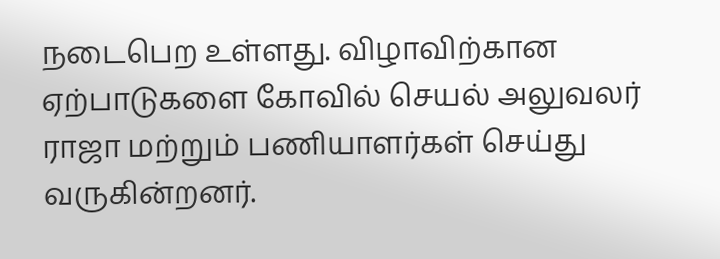நடைபெற உள்ளது. விழாவிற்கான ஏற்பாடுகளை கோவில் செயல் அலுவலர் ராஜா மற்றும் பணியாளர்கள் செய்து வருகின்றனர்.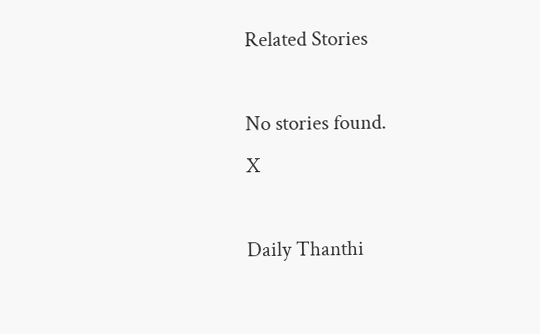Related Stories

No stories found.
X

Daily Thanthi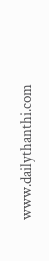www.dailythanthi.com